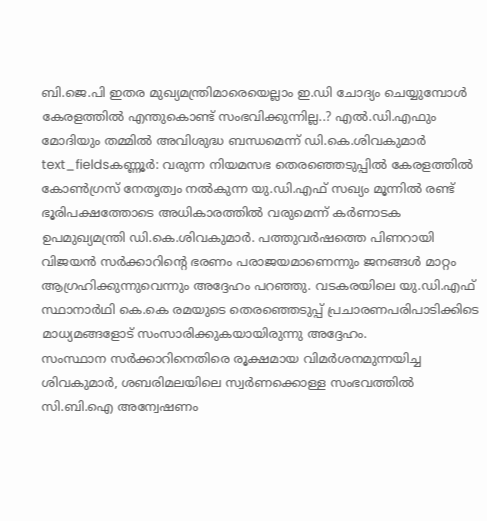ബി.ജെ.പി ഇതര മുഖ്യമന്ത്രിമാരെയെല്ലാം ഇ.ഡി ചോദ്യം ചെയ്യുമ്പോൾ കേരളത്തിൽ എന്തുകൊണ്ട് സംഭവിക്കുന്നില്ല..? എൽ.ഡി.എഫും മോദിയും തമ്മിൽ അവിശുദ്ധ ബന്ധമെന്ന് ഡി.കെ.ശിവകുമാർ
text_fieldsകണ്ണൂർ: വരുന്ന നിയമസഭ തെരഞ്ഞെടുപ്പിൽ കേരളത്തിൽ കോൺഗ്രസ് നേതൃത്വം നൽകുന്ന യു.ഡി.എഫ് സഖ്യം മൂന്നിൽ രണ്ട് ഭൂരിപക്ഷത്തോടെ അധികാരത്തിൽ വരുമെന്ന് കർണാടക ഉപമുഖ്യമന്ത്രി ഡി.കെ.ശിവകുമാർ. പത്തുവർഷത്തെ പിണറായി വിജയൻ സർക്കാറിന്റെ ഭരണം പരാജയമാണെന്നും ജനങ്ങൾ മാറ്റം ആഗ്രഹിക്കുന്നുവെന്നും അദ്ദേഹം പറഞ്ഞു. വടകരയിലെ യു.ഡി.എഫ് സ്ഥാനാർഥി കെ.കെ രമയുടെ തെരഞ്ഞെടുപ്പ് പ്രചാരണപരിപാടിക്കിടെ മാധ്യമങ്ങളോട് സംസാരിക്കുകയായിരുന്നു അദ്ദേഹം.
സംസ്ഥാന സർക്കാറിനെതിരെ രൂക്ഷമായ വിമർശനമുന്നയിച്ച ശിവകുമാർ, ശബരിമലയിലെ സ്വർണക്കൊള്ള സംഭവത്തിൽ സി.ബി.ഐ അന്വേഷണം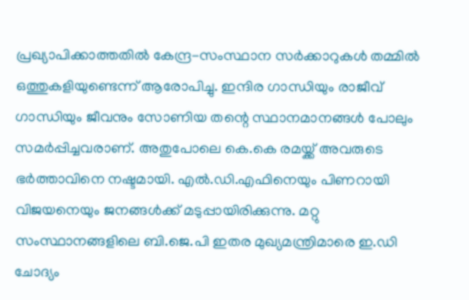പ്രഖ്യാപിക്കാത്തതിൽ കേന്ദ്ര-സംസ്ഥാന സർക്കാറുകൾ തമ്മിൽ ഒത്തുകളിയുണ്ടെന്ന് ആരോപിച്ചു. ഇന്ദിര ഗാന്ധിയും രാജീവ് ഗാന്ധിയും ജീവനും സോണിയ തന്റെ സ്ഥാനമാനങ്ങൾ പോലും സമർപ്പിച്ചവരാണ്. അതുപോലെ കെ.കെ രമയ്ക്ക് അവരുടെ ഭർത്താവിനെ നഷ്ടമായി. എൽ.ഡി.എഫിനെയും പിണറായി വിജയനെയും ജനങ്ങൾക്ക് മടുപ്പായിരിക്കുന്നു. മറ്റു സംസ്ഥാനങ്ങളിലെ ബി.ജെ.പി ഇതര മുഖ്യമന്ത്രിമാരെ ഇ.ഡി ചോദ്യം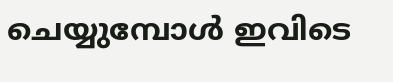ചെയ്യുമ്പോൾ ഇവിടെ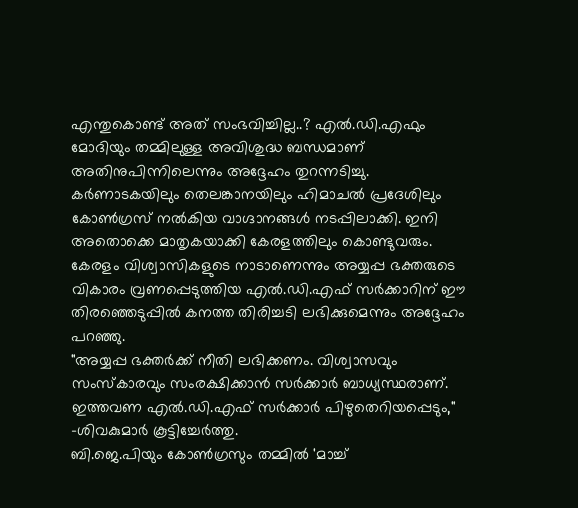എന്തുകൊണ്ട് അത് സംഭവിച്ചില്ല..? എൽ.ഡി.എഫും മോദിയും തമ്മിലുള്ള അവിശുദ്ധ ബന്ധമാണ് അതിനുപിന്നിലെന്നും അദ്ദേഹം തുറന്നടിച്ചു.
കർണാടകയിലും തെലങ്കാനയിലും ഹിമാചൽ പ്രദേശിലും കോൺഗ്രസ് നൽകിയ വാഗ്ദാനങ്ങൾ നടപ്പിലാക്കി. ഇനി അതൊക്കെ മാതൃകയാക്കി കേരളത്തിലും കൊണ്ടുവരും. കേരളം വിശ്വാസികളുടെ നാടാണെന്നും അയ്യപ്പ ഭക്തരുടെ വികാരം വ്രണപ്പെടുത്തിയ എൽ.ഡി.എഫ് സർക്കാറിന് ഈ തിരഞ്ഞെടുപ്പിൽ കനത്ത തിരിച്ചടി ലഭിക്കുമെന്നും അദ്ദേഹം പറഞ്ഞു.
"അയ്യപ്പ ഭക്തർക്ക് നീതി ലഭിക്കണം. വിശ്വാസവും സംസ്കാരവും സംരക്ഷിക്കാൻ സർക്കാർ ബാധ്യസ്ഥരാണ്. ഇത്തവണ എൽ.ഡി.എഫ് സർക്കാർ പിഴുതെറിയപ്പെടും," -ശിവകുമാർ കൂട്ടിച്ചേർത്തു.
ബി.ജെ.പിയും കോൺഗ്രസും തമ്മിൽ 'മാച്ച്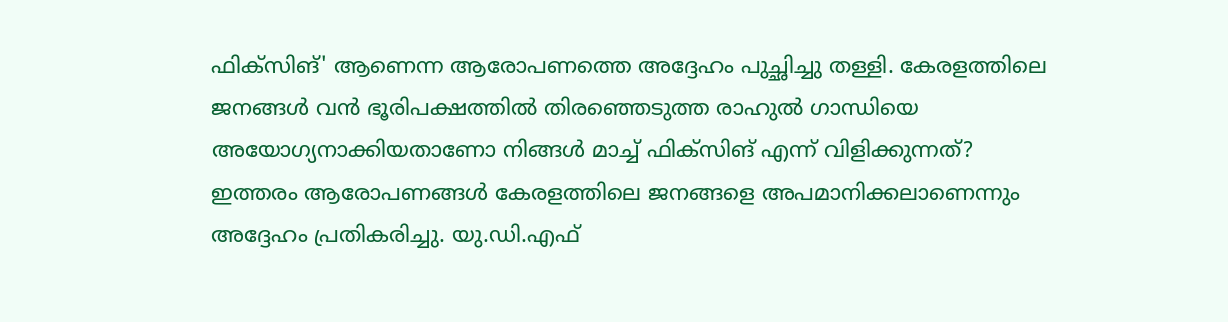ഫിക്സിങ്' ആണെന്ന ആരോപണത്തെ അദ്ദേഹം പുച്ഛിച്ചു തള്ളി. കേരളത്തിലെ ജനങ്ങൾ വൻ ഭൂരിപക്ഷത്തിൽ തിരഞ്ഞെടുത്ത രാഹുൽ ഗാന്ധിയെ അയോഗ്യനാക്കിയതാണോ നിങ്ങൾ മാച്ച് ഫിക്സിങ് എന്ന് വിളിക്കുന്നത്? ഇത്തരം ആരോപണങ്ങൾ കേരളത്തിലെ ജനങ്ങളെ അപമാനിക്കലാണെന്നും അദ്ദേഹം പ്രതികരിച്ചു. യു.ഡി.എഫ്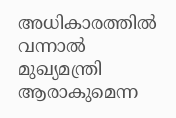അധികാരത്തിൽ വന്നാൽ മുഖ്യമന്ത്രി ആരാകുമെന്ന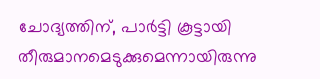ചോദ്യത്തിന്, പാർട്ടി കൂട്ടായി തീരുമാനമെടുക്കുമെന്നായിരുന്നു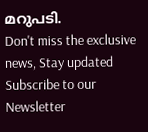മറുപടി.
Don't miss the exclusive news, Stay updated
Subscribe to our Newsletter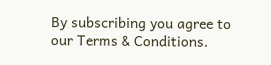By subscribing you agree to our Terms & Conditions.